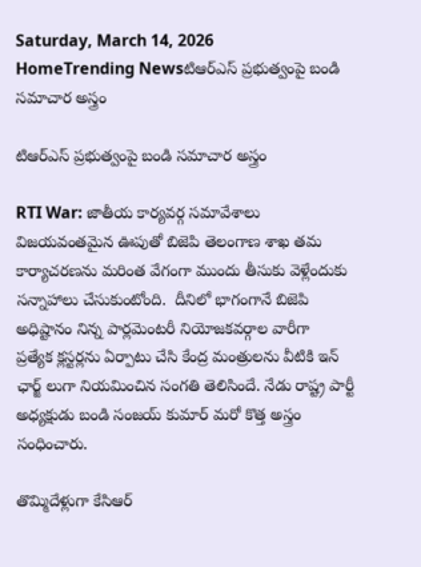Saturday, March 14, 2026
HomeTrending Newsటిఆర్ఎస్ ప్రభుత్వంపై బండి సమాచార అస్త్రం

టిఆర్ఎస్ ప్రభుత్వంపై బండి సమాచార అస్త్రం

RTI War: జాతీయ కార్యవర్గ సమావేశాలు విజయవంతమైన ఊపుతో బిజెపి తెలంగాణ శాఖ తమ కార్యాచరణను మరింత వేగంగా ముందు తీసుకు వెళ్లేందుకు సన్నాహాలు చేసుకుంటోంది.  దీనిలో భాగంగానే బిజెపి అధిష్టానం నిన్న పార్లమెంటరీ నియోజకవర్గాల వారీగా  ప్రత్యేక క్లస్టర్లను ఏర్పాటు చేసి కేంద్ర మంత్రులను వీటికి ఇన్ ఛార్జ్ లుగా నియమించిన సంగతి తెలిసిందే. నేడు రాష్ట్ర పార్టీ అధ్యక్షుడు బండి సంజయ్ కుమార్ మరో కొత్త అస్త్రం సంధించారు.

తొమ్మిదేళ్లుగా కేసిఆర్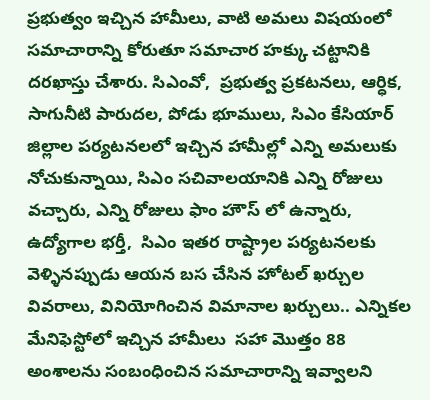ప్రభుత్వం ఇచ్చిన హామీలు, వాటి అమలు విషయంలో సమాచారాన్ని కోరుతూ సమాచార హక్కు చట్టానికి దరఖాస్తు చేశారు. సిఎంవో,  ప్రభుత్వ ప్రకటనలు, ఆర్ధిక, సాగునీటి పారుదల, పోడు భూములు, సిఎం కేసియార్ జిల్లాల పర్యటనలలో ఇచ్చిన హామీల్లో ఎన్ని అమలుకు నోచుకున్నాయి, సిఎం సచివాలయానికి ఎన్ని రోజులు వచ్చారు, ఎన్ని రోజులు ఫాం హౌస్ లో ఉన్నారు, ఉద్యోగాల భర్తీ,  సిఎం ఇతర రాష్ట్రాల పర్యటనలకు వెళ్ళినప్పుడు ఆయన బస చేసిన హోటల్ ఖర్చుల వివరాలు, వినియోగించిన విమానాల ఖర్చులు.. ఎన్నికల మేనిఫెస్టోలో ఇచ్చిన హామీలు  సహా మొత్తం 88 అంశాలను సంబంధించిన సమాచారాన్ని ఇవ్వాలని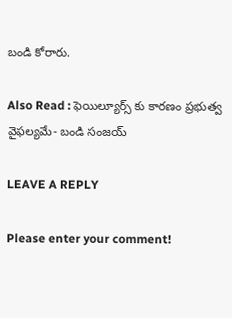బండి కోరారు.

Also Read : ఫెయిల్యూర్స్ కు కారణం ప్రభుత్వ వైఫల్యమే- బండి సంజయ్

LEAVE A REPLY

Please enter your comment!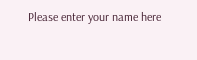Please enter your name here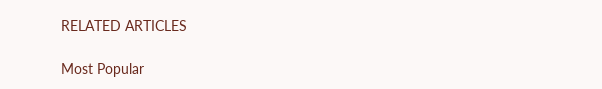RELATED ARTICLES

Most Popular